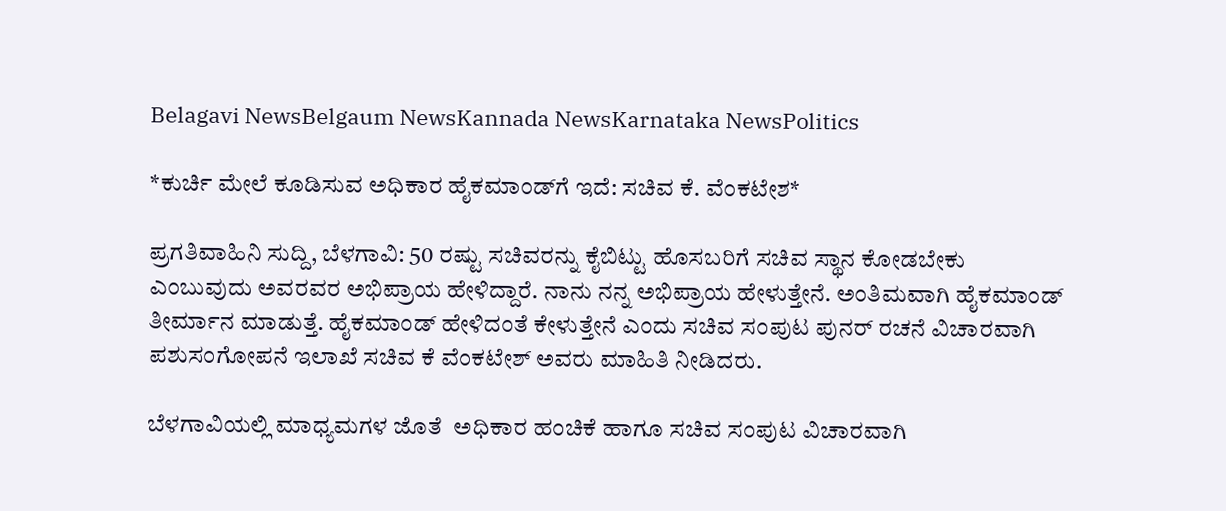Belagavi NewsBelgaum NewsKannada NewsKarnataka NewsPolitics

*ಕುರ್ಚಿ ಮೇಲೆ ಕೂಡಿಸುವ ಅಧಿಕಾರ ಹೈಕಮಾಂಡ್‌ಗೆ ಇದೆ: ಸಚಿವ ಕೆ. ವೆಂಕಟೇಶ*

ಪ್ರಗತಿವಾಹಿನಿ ಸುದ್ದಿ, ಬೆಳಗಾವಿ: 50 ರಷ್ಟು ಸಚಿವರನ್ನು ಕೈಬಿಟ್ಟು ಹೊಸಬರಿಗೆ ಸಚಿವ ಸ್ಥಾನ ಕೋಡಬೇಕು ಎಂಬುವುದು ಅವರವರ ಅಭಿಪ್ರಾಯ ಹೇಳಿದ್ದಾರೆ. ನಾನು ನನ್ನ ಅಭಿಪ್ರಾಯ ಹೇಳುತ್ತೇನೆ. ಅಂತಿಮವಾಗಿ ಹೈಕಮಾಂಡ್‌ ತೀರ್ಮಾನ ಮಾಡುತ್ತೆ. ಹೈಕಮಾಂಡ್ ಹೇಳಿದಂತೆ ಕೇಳುತ್ತೇನೆ ಎಂದು ಸಚಿವ ಸಂಪುಟ ಪುನರ್ ರಚನೆ ವಿಚಾರವಾಗಿ ಪಶುಸಂಗೋಪನೆ ಇಲಾಖೆ ಸಚಿವ ಕೆ ವೆಂಕಟೇಶ್ ಅವರು ಮಾಹಿತಿ ನೀಡಿದರು.

ಬೆಳಗಾವಿಯಲ್ಲಿ ಮಾಧ್ಯಮಗಳ ಜೊತೆ  ಅಧಿಕಾರ ಹಂಚಿಕೆ ಹಾಗೂ ಸಚಿವ ಸಂಪುಟ ವಿಚಾರವಾಗಿ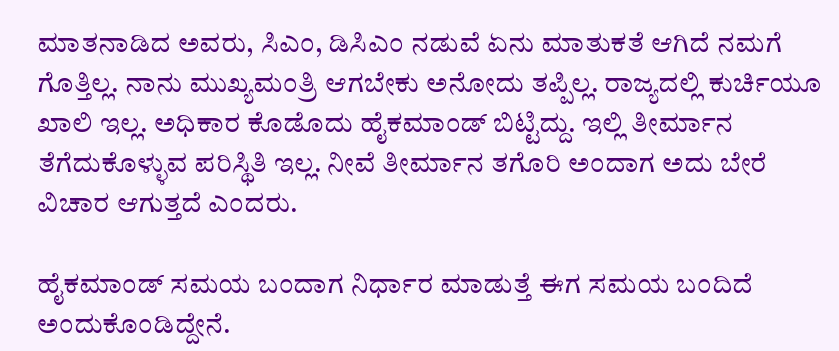ಮಾತನಾಡಿದ ಅವರು, ಸಿಎಂ, ಡಿಸಿಎಂ ನಡುವೆ ಏನು ಮಾತುಕತೆ ಆಗಿದೆ ನಮಗೆ ಗೊತ್ತಿಲ್ಲ. ನಾನು ಮುಖ್ಯಮಂತ್ರಿ ಆಗಬೇಕು ಅನೋದು ತಪ್ಪಿಲ್ಲ‌. ರಾಜ್ಯದಲ್ಲಿ ಕುರ್ಚಿಯೂ ಖಾಲಿ ಇಲ್ಲ. ಅಧಿಕಾರ ಕೊಡೊದು ಹೈಕಮಾಂಡ್ ಬಿಟ್ಟಿದ್ದು. ಇಲ್ಲಿ ತೀರ್ಮಾನ ತೆಗೆದುಕೊಳ್ಳುವ ಪರಿಸ್ಥಿತಿ ಇಲ್ಲ. ನೀವೆ ತೀರ್ಮಾನ ತಗೊರಿ ಅಂದಾಗ ಅದು ಬೇರೆ ವಿಚಾರ ಆಗುತ್ತದೆ ಎಂದರು.

ಹೈಕಮಾಂಡ್ ಸಮಯ ಬಂದಾಗ ನಿರ್ಧಾರ ಮಾಡುತ್ತೆ ಈಗ ಸಮಯ ಬಂದಿದೆ ಅಂದುಕೊಂಡಿದ್ದೇನೆ.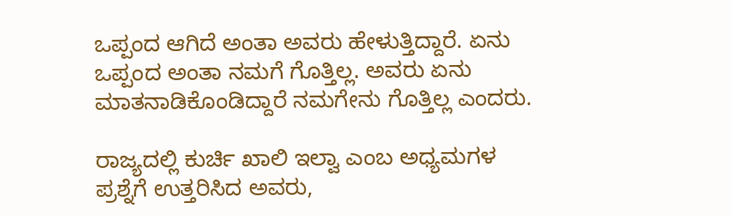ಒಪ್ಪಂದ ಆಗಿದೆ ಅಂತಾ ಅವರು ಹೇಳುತ್ತಿದ್ದಾರೆ. ಏನು ಒಪ್ಪಂದ ಅಂತಾ ನಮಗೆ ಗೊತ್ತಿಲ್ಲ. ಅವರು ಏನು ಮಾತನಾಡಿಕೊಂಡಿದ್ದಾರೆ ನಮಗೇನು ಗೊತ್ತಿಲ್ಲ ಎಂದರು.

ರಾಜ್ಯದಲ್ಲಿ ಕುರ್ಚಿ ಖಾಲಿ ಇಲ್ವಾ ಎಂಬ ಅಧ್ಯಮಗಳ ಪ್ರಶ್ನೆಗೆ ಉತ್ತರಿಸಿದ ಅವರು,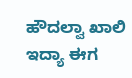ಹೌದಲ್ವಾ ಖಾಲಿ ಇದ್ಯಾ ಈಗ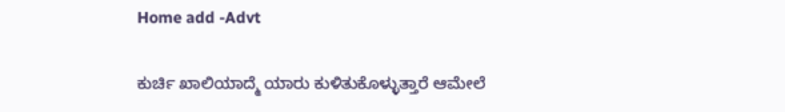Home add -Advt

ಕುರ್ಚಿ ಖಾಲಿಯಾದ್ಮೆ ಯಾರು ಕುಳಿತುಕೊಳ್ಳುತ್ತಾರೆ ಆಮೇಲೆ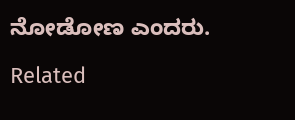ನೋಡೋಣ ಎಂದರು.

Related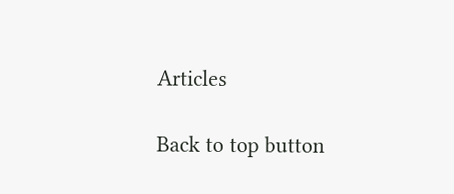Articles

Back to top button